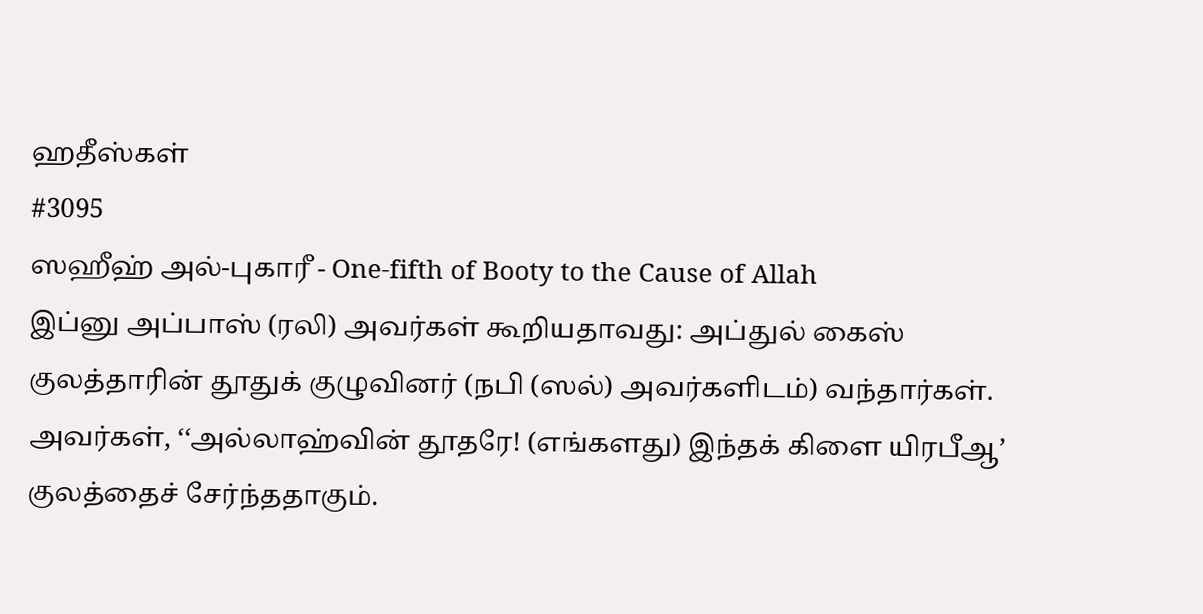ஹதீஸ்கள்
#3095
ஸஹீஹ் அல்-புகாரீ - One-fifth of Booty to the Cause of Allah
இப்னு அப்பாஸ் (ரலி) அவர்கள் கூறியதாவது: அப்துல் கைஸ் குலத்தாரின் தூதுக் குழுவினர் (நபி (ஸல்) அவர்களிடம்) வந்தார்கள். அவர்கள், ‘‘அல்லாஹ்வின் தூதரே! (எங்களது) இந்தக் கிளை யிரபீஆ’ குலத்தைச் சேர்ந்ததாகும்.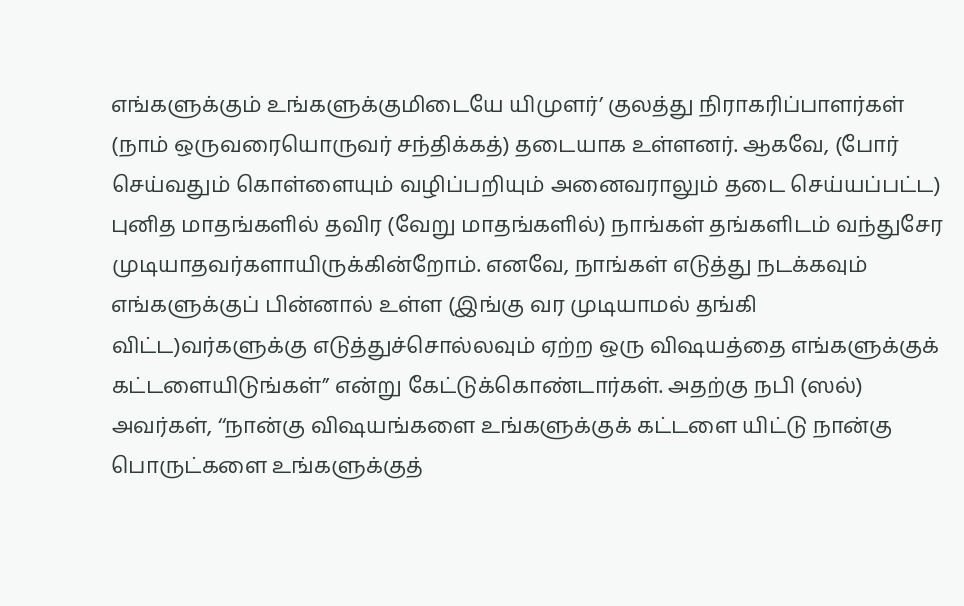எங்களுக்கும் உங்களுக்குமிடையே யிமுளர்’ குலத்து நிராகரிப்பாளர்கள் (நாம் ஒருவரையொருவர் சந்திக்கத்) தடையாக உள்ளனர். ஆகவே, (போர் செய்வதும் கொள்ளையும் வழிப்பறியும் அனைவராலும் தடை செய்யப்பட்ட) புனித மாதங்களில் தவிர (வேறு மாதங்களில்) நாங்கள் தங்களிடம் வந்துசேர முடியாதவர்களாயிருக்கின்றோம். எனவே, நாங்கள் எடுத்து நடக்கவும் எங்களுக்குப் பின்னால் உள்ள (இங்கு வர முடியாமல் தங்கி விட்ட)வர்களுக்கு எடுத்துச்சொல்லவும் ஏற்ற ஒரு விஷயத்தை எங்களுக்குக் கட்டளையிடுங்கள்” என்று கேட்டுக்கொண்டார்கள். அதற்கு நபி (ஸல்) அவர்கள், ‘‘நான்கு விஷயங்களை உங்களுக்குக் கட்டளை யிட்டு நான்கு பொருட்களை உங்களுக்குத்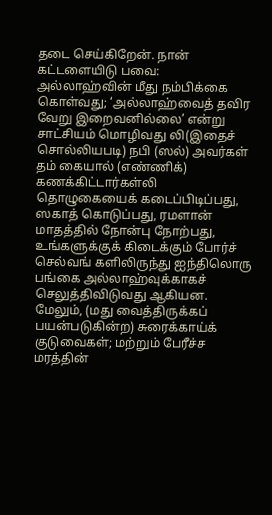தடை செய்கிறேன். நான் கட்டளையிடு பவை: அல்லாஹ்வின் மீது நம்பிக்கை கொள்வது; ‘அல்லாஹ்வைத் தவிர வேறு இறைவனில்லை’ என்று சாட்சியம் மொழிவது லி(இதைச் சொல்லியபடி) நபி (ஸல்) அவர்கள் தம் கையால் (எண்ணிக்) கணக்கிட்டார்கள்லி தொழுகையைக் கடைப்பிடிப்பது, ஸகாத் கொடுப்பது, ரமளான் மாதத்தில் நோன்பு நோற்பது, உங்களுக்குக் கிடைக்கும் போர்ச் செல்வங் களிலிருந்து ஐந்திலொரு பங்கை அல்லாஹ்வுக்காகச் செலுத்திவிடுவது ஆகியன. மேலும், (மது வைத்திருக்கப் பயன்படுகின்ற) சுரைக்காய்க் குடுவைகள்; மற்றும் பேரீச்ச மரத்தின்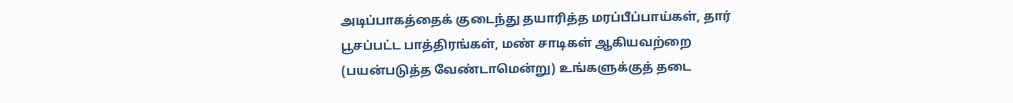அடிப்பாகத்தைக் குடைந்து தயாரித்த மரப்பீப்பாய்கள், தார் பூசப்பட்ட பாத்திரங்கள், மண் சாடிகள் ஆகியவற்றை (பயன்படுத்த வேண்டாமென்று) உங்களுக்குத் தடை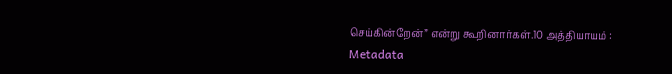செய்கின்றேன்” என்று கூறினார்கள்.10 அத்தியாயம் :
Metadata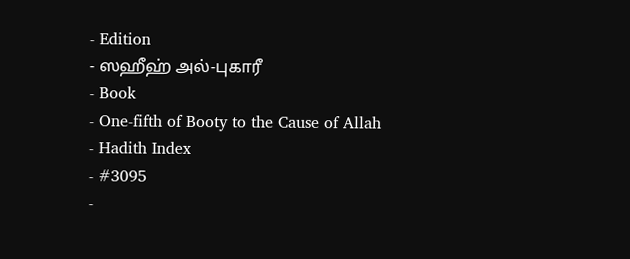- Edition
- ஸஹீஹ் அல்-புகாரீ
- Book
- One-fifth of Booty to the Cause of Allah
- Hadith Index
- #3095
-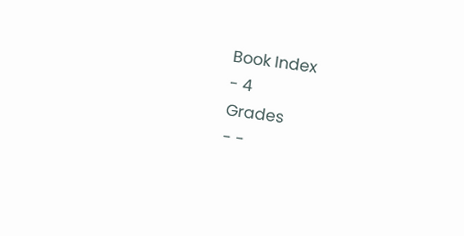Book Index
- 4
Grades
- -